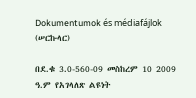Dokumentumok és médiafájlok (ሠርኩላር)

በደ.ቁ 3.0-560-09 መስከረም 10 2009 ዓ.ም የአገላለጽ ልዩነት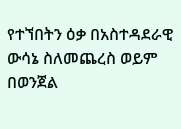የተኘበትን ዕቃ በአስተዳደራዊ ውሳኔ ስለመጨረስ ወይም በወንጀል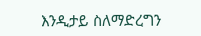እንዲታይ ስለማድረግን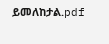ይመለከታል.pdf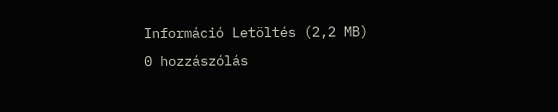Információ Letöltés (2,2 MB)
0 hozzászólás